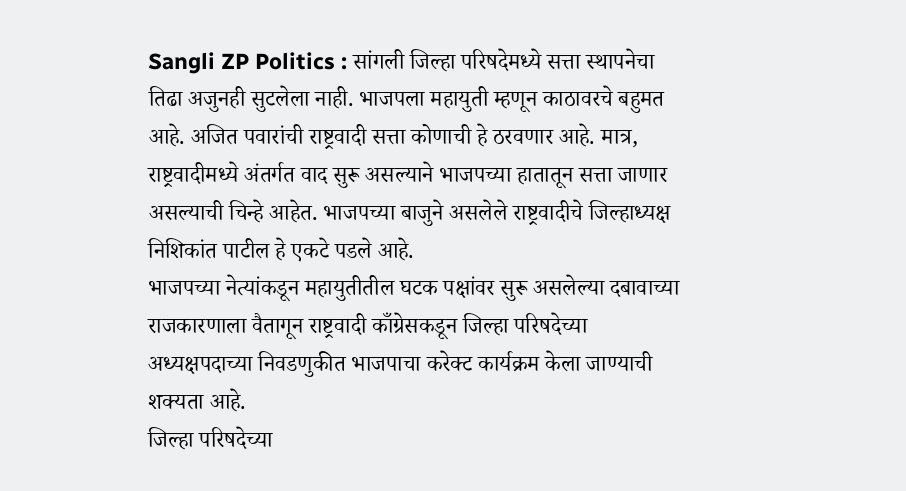Sangli ZP Politics : सांगली जिल्हा परिषदेमध्ये सत्ता स्थापनेचा तिढा अजुनही सुटलेला नाही. भाजपला महायुती म्हणून काठावरचे बहुमत आहे. अजित पवारांची राष्ट्रवादी सत्ता कोणाची हे ठरवणार आहे. मात्र, राष्ट्रवादीमध्ये अंतर्गत वाद सुरू असल्याने भाजपच्या हातातून सत्ता जाणार असल्याची चिन्हे आहेत. भाजपच्या बाजुने असलेले राष्ट्रवादीचे जिल्हाध्यक्ष निशिकांत पाटील हे एकटे पडले आहे.
भाजपच्या नेत्यांकडून महायुतीतील घटक पक्षांवर सुरू असलेल्या दबावाच्या राजकारणाला वैतागून राष्ट्रवादी काँग्रेसकडून जिल्हा परिषदेच्या अध्यक्षपदाच्या निवडणुकीत भाजपाचा करेक्ट कार्यक्रम केला जाण्याची शक्यता आहे.
जिल्हा परिषदेच्या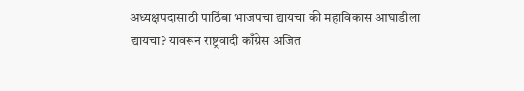अध्यक्षपदासाठी पाठिंबा भाजपचा द्यायचा की महाविकास आघाडीला द्यायचा? यावरून राष्ट्रवादी काँग्रेस अजित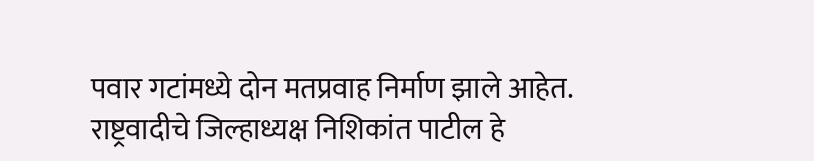पवार गटांमध्ये दोन मतप्रवाह निर्माण झाले आहेत. राष्ट्रवादीचे जिल्हाध्यक्ष निशिकांत पाटील हे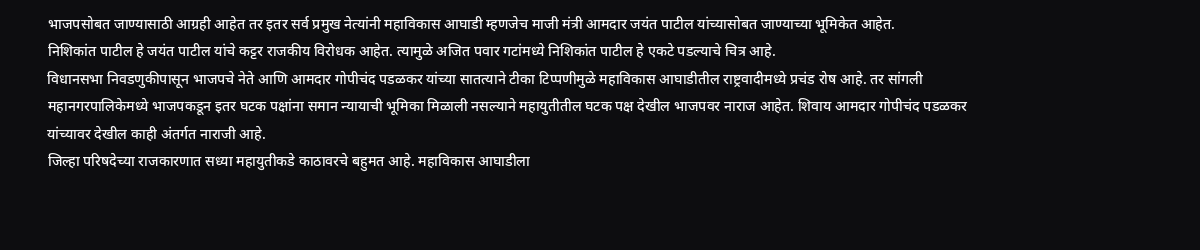भाजपसोबत जाण्यासाठी आग्रही आहेत तर इतर सर्व प्रमुख नेत्यांनी महाविकास आघाडी म्हणजेच माजी मंत्री आमदार जयंत पाटील यांच्यासोबत जाण्याच्या भूमिकेत आहेत.
निशिकांत पाटील हे जयंत पाटील यांचे कट्टर राजकीय विरोधक आहेत. त्यामुळे अजित पवार गटांमध्ये निशिकांत पाटील हे एकटे पडल्याचे चित्र आहे.
विधानसभा निवडणुकीपासून भाजपचे नेते आणि आमदार गोपीचंद पडळकर यांच्या सातत्याने टीका टिप्पणीमुळे महाविकास आघाडीतील राष्ट्रवादीमध्ये प्रचंड रोष आहे. तर सांगली महानगरपालिकेमध्ये भाजपकडून इतर घटक पक्षांना समान न्यायाची भूमिका मिळाली नसल्याने महायुतीतील घटक पक्ष देखील भाजपवर नाराज आहेत. शिवाय आमदार गोपीचंद पडळकर यांच्यावर देखील काही अंतर्गत नाराजी आहे.
जिल्हा परिषदेच्या राजकारणात सध्या महायुतीकडे काठावरचे बहुमत आहे. महाविकास आघाडीला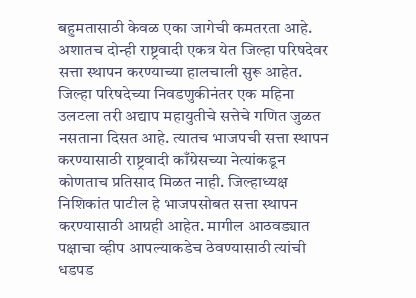बहुमतासाठी केवळ एका जागेची कमतरता आहे. अशातच दोन्ही राष्ट्रवादी एकत्र येत जिल्हा परिषदेवर सत्ता स्थापन करण्याच्या हालचाली सुरू आहेत.
जिल्हा परिषदेच्या निवडणुकीनंतर एक महिना उलटला तरी अद्याप महायुतीचे सत्तेचे गणित जुळत नसताना दिसत आहे. त्यातच भाजपची सत्ता स्थापन करण्यासाठी राष्ट्रवादी काँग्रेसच्या नेत्यांकडून कोणताच प्रतिसाद मिळत नाही. जिल्हाध्यक्ष निशिकांत पाटील हे भाजपसोबत सत्ता स्थापन करण्यासाठी आग्रही आहेत. मागील आठवड्यात पक्षाचा व्हीप आपल्याकडेच ठेवण्यासाठी त्यांची धडपड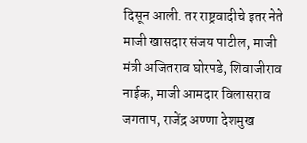दिसून आली. तर राष्ट्रवादीचे इतर नेते माजी खासदार संजय पाटील, माजी मंत्री अजितराव घोरपडे, शिवाजीराव नाईक, माजी आमदार विलासराव जगताप, राजेंद्र अण्णा देशमुख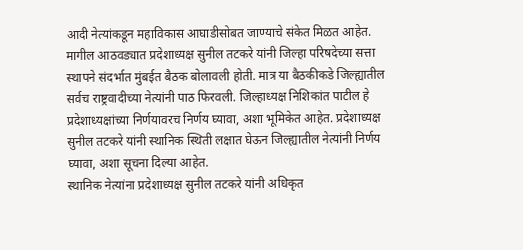आदी नेत्यांकडून महाविकास आघाडीसोबत जाण्याचे संकेत मिळत आहेत.
मागील आठवड्यात प्रदेशाध्यक्ष सुनील तटकरे यांनी जिल्हा परिषदेच्या सत्ता स्थापने संदर्भात मुंबईत बैठक बोलावली होती. मात्र या बैठकीकडे जिल्ह्यातील सर्वच राष्ट्रवादीच्या नेत्यांनी पाठ फिरवली. जिल्हाध्यक्ष निशिकांत पाटील हे प्रदेशाध्यक्षांच्या निर्णयावरच निर्णय घ्यावा, अशा भूमिकेत आहेत. प्रदेशाध्यक्ष सुनील तटकरे यांनी स्थानिक स्थिती लक्षात घेऊन जिल्ह्यातील नेत्यांनी निर्णय घ्यावा, अशा सूचना दिल्या आहेत.
स्थानिक नेत्यांना प्रदेशाध्यक्ष सुनील तटकरे यांनी अधिकृत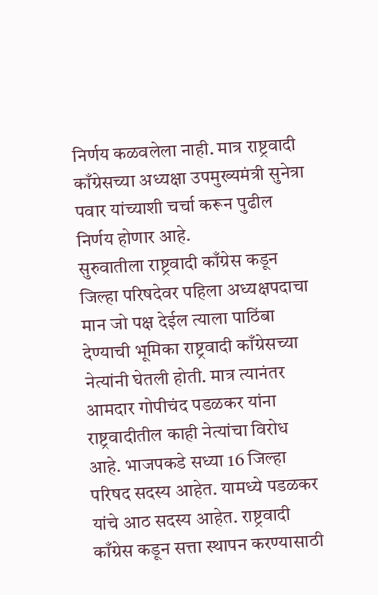निर्णय कळवलेला नाही. मात्र राष्ट्रवादी काँग्रेसच्या अध्यक्षा उपमुख्यमंत्री सुनेत्रा पवार यांच्याशी चर्चा करून पुढील निर्णय होणार आहे.
सुरुवातीला राष्ट्रवादी काँग्रेस कडून जिल्हा परिषदेवर पहिला अध्यक्षपदाचा मान जो पक्ष देईल त्याला पाठिंबा देण्याची भूमिका राष्ट्रवादी काँग्रेसच्या नेत्यांनी घेतली होती. मात्र त्यानंतर आमदार गोपीचंद पडळकर यांना राष्ट्रवादीतील काही नेत्यांचा विरोध आहे. भाजपकडे सध्या 16 जिल्हा परिषद सदस्य आहेत. यामध्ये पडळकर यांचे आठ सदस्य आहेत. राष्ट्रवादी काँग्रेस कडून सत्ता स्थापन करण्यासाठी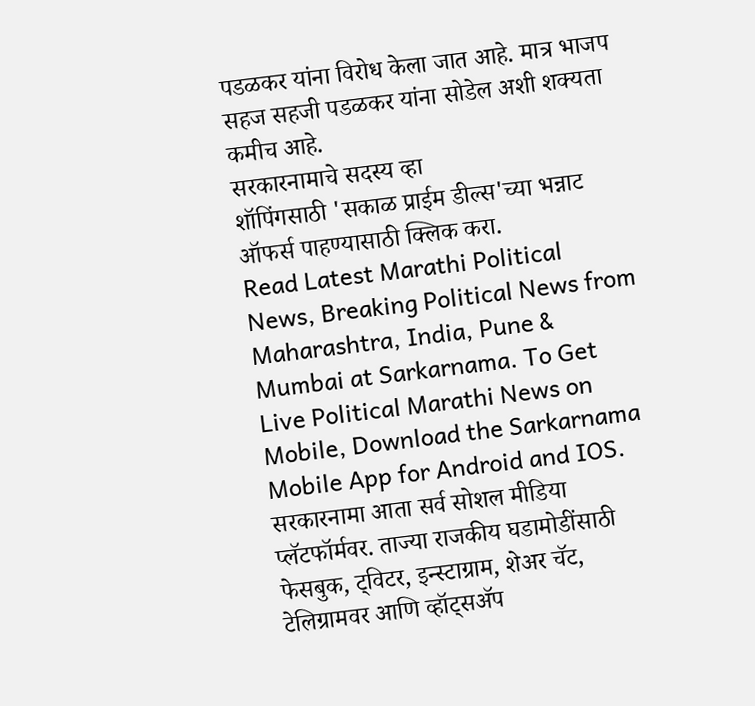पडळकर यांना विरोध केला जात आहे. मात्र भाजप सहज सहजी पडळकर यांना सोडेल अशी शक्यता कमीच आहे.
सरकारनामाचे सदस्य व्हा
शॉपिंगसाठी 'सकाळ प्राईम डील्स'च्या भन्नाट ऑफर्स पाहण्यासाठी क्लिक करा.
Read Latest Marathi Political News, Breaking Political News from Maharashtra, India, Pune & Mumbai at Sarkarnama. To Get Live Political Marathi News on Mobile, Download the Sarkarnama Mobile App for Android and IOS. सरकारनामा आता सर्व सोशल मीडिया प्लॅटफॉर्मवर. ताज्या राजकीय घडामोडींसाठी फेसबुक, ट्विटर, इन्स्टाग्राम, शेअर चॅट, टेलिग्रामवर आणि व्हॉट्सॲप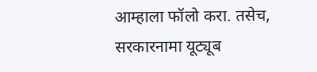आम्हाला फॉलो करा. तसेच, सरकारनामा यूट्यूब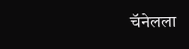चॅनेलला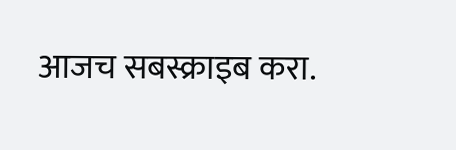आजच सबस्क्राइब करा.